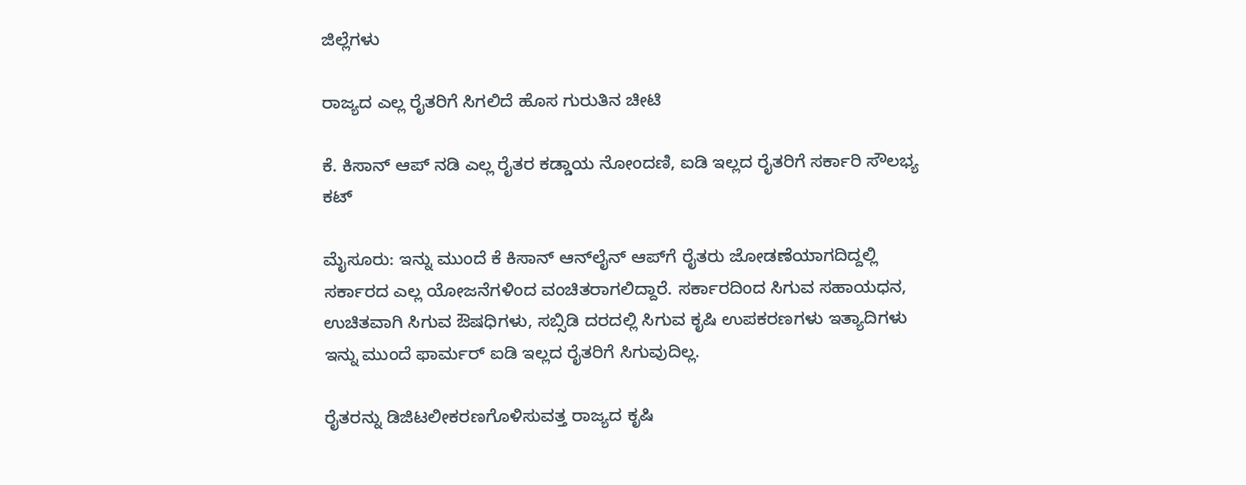ಜಿಲ್ಲೆಗಳು

ರಾಜ್ಯದ ಎಲ್ಲ ರೈತರಿಗೆ ಸಿಗಲಿದೆ ಹೊಸ ಗುರುತಿನ ಚೀಟಿ

ಕೆ. ಕಿಸಾನ್‌ ಆಪ್‌ ನಡಿ ಎಲ್ಲ ರೈತರ ಕಡ್ಡಾಯ ನೋಂದಣಿ, ಐಡಿ ಇಲ್ಲದ ರೈತರಿಗೆ ಸರ್ಕಾರಿ ಸೌಲಭ್ಯ ಕಟ್

ಮೈಸೂರು: ಇನ್ನು ಮುಂದೆ ಕೆ ಕಿಸಾನ್ ಆನ್‌ಲೈನ್ ಆಪ್‌ಗೆ ರೈತರು ಜೋಡಣೆಯಾಗದಿದ್ದಲ್ಲಿ ಸರ್ಕಾರದ ಎಲ್ಲ ಯೋಜನೆಗಳಿಂದ ವಂಚಿತರಾಗಲಿದ್ದಾರೆ. ಸರ್ಕಾರದಿಂದ ಸಿಗುವ ಸಹಾಯಧನ, ಉಚಿತವಾಗಿ ಸಿಗುವ ಔಷಧಿಗಳು, ಸಬ್ಸಿಡಿ ದರದಲ್ಲಿ ಸಿಗುವ ಕೃಷಿ ಉಪಕರಣಗಳು ಇತ್ಯಾದಿಗಳು ಇನ್ನು ಮುಂದೆ ಫಾರ್ಮರ್ ಐಡಿ ಇಲ್ಲದ ರೈತರಿಗೆ ಸಿಗುವುದಿಲ್ಲ.

ರೈತರನ್ನು ಡಿಜಿಟಲೀಕರಣಗೊಳಿಸುವತ್ತ ರಾಜ್ಯದ ಕೃಷಿ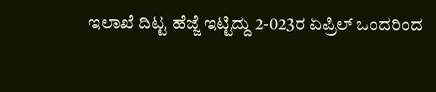ಇಲಾಖೆ ದಿಟ್ಟ ಹೆಜ್ಜೆ ಇಟ್ಟಿದ್ದು 2-023ರ ಏಪ್ರಿಲ್ ಒಂದರಿಂದ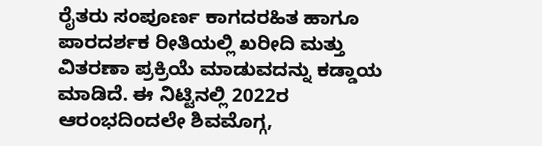ರೈತರು ಸಂಪೂರ್ಣ ಕಾಗದರಹಿತ ಹಾಗೂ ಪಾರದರ್ಶಕ ರೀತಿಯಲ್ಲಿ ಖರೀದಿ ಮತ್ತು ವಿತರಣಾ ಪ್ರಕ್ರಿಯೆ ಮಾಡುವದನ್ನು ಕಡ್ಡಾಯ ಮಾಡಿದೆ. ಈ ನಿಟ್ಟಿನಲ್ಲಿ 2022ರ ಆರಂಭದಿಂದಲೇ ಶಿವಮೊಗ್ಗ,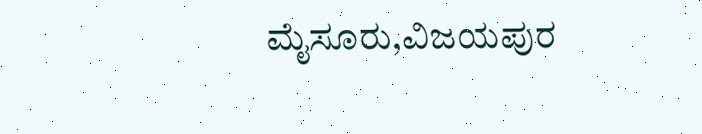ಮೈಸೂರು,ವಿಜಯಪುರ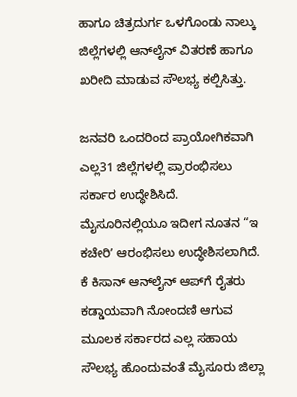ಹಾಗೂ ಚಿತ್ರದುರ್ಗ ಒಳಗೊಂಡು ನಾಲ್ಕು ಜಿಲ್ಲೆಗಳಲ್ಲಿ ಆನ್‌ಲೈನ್ ವಿತರಣೆ ಹಾಗೂ ಖರೀದಿ ಮಾಡುವ ಸೌಲಭ್ಯ ಕಲ್ಪಿಸಿತ್ತು.

ಜನವರಿ ಒಂದರಿಂದ ಪ್ರಾಯೋಗಿಕವಾಗಿ ಎಲ್ಲ31 ಜಿಲ್ಲೆಗಳಲ್ಲಿ ಪ್ರಾರಂಭಿಸಲು ಸರ್ಕಾರ ಉದ್ಧೇಶಿಸಿದೆ. ಮೈಸೂರಿನಲ್ಲಿಯೂ ಇದೀಗ ನೂತನ “ಇ ಕಚೇರಿʼ ಆರಂಭಿಸಲು ಉದ್ಧೇಶಿಸಲಾಗಿದೆ.
ಕೆ ಕಿಸಾನ್ ಆನ್‌ಲೈನ್ ಆಪ್‌ಗೆ ರೈತರು ಕಡ್ಡಾಯವಾಗಿ ನೋಂದಣಿ ಆಗುವ ಮೂಲಕ ಸರ್ಕಾರದ ಎಲ್ಲ ಸಹಾಯ ಸೌಲಭ್ಯ ಹೊಂದುವಂತೆ ಮೈಸೂರು ಜಿಲ್ಲಾ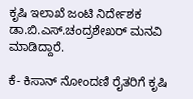ಕೃಷಿ ಇಲಾಖೆ ಜಂಟಿ ನಿರ್ದೇಶಕ ಡಾ.ಬಿ.ಎಸ್.ಚಂದ್ರಶೇಖರ್ ಮನವಿ ಮಾಡಿದ್ದಾರೆ.

ಕೆ- ಕಿಸಾನ್ ನೋಂದಣಿ ರೈತರಿಗೆ ಕೃಷಿ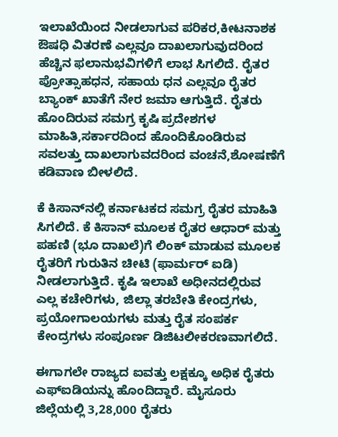ಇಲಾಖೆಯಿಂದ ನೀಡಲಾಗುವ ಪರಿಕರ,ಕೀಟನಾಶಕ ಔಷಧಿ ವಿತರಣೆ ಎಲ್ಲವೂ ದಾಖಲಾಗುವುದರಿಂದ ಹೆಚ್ಚಿನ ಫಲಾನುಭವಿಗಳಿಗೆ ಲಾಭ ಸಿಗಲಿದೆ. ರೈತರ ಪ್ರೋತ್ಸಾಹಧನ, ಸಹಾಯ ಧನ ಎಲ್ಲವೂ ರೈತರ ಬ್ಯಾಂಕ್ ಖಾತೆಗೆ ನೇರ ಜಮಾ ಆಗುತ್ತಿದೆ. ರೈತರು ಹೊಂದಿರುವ ಸಮಗ್ರ ಕೃಷಿ ಪ್ರದೇಶಗಳ ಮಾಹಿತಿ,ಸರ್ಕಾರದಿಂದ ಹೊಂದಿಕೊಂಡಿರುವ ಸವಲತ್ತು ದಾಖಲಾಗುವದರಿಂದ ವಂಚನೆ,ಶೋಷಣೆಗೆ ಕಡಿವಾಣ ಬೀಳಲಿದೆ.

ಕೆ ಕಿಸಾನ್‌ನಲ್ಲಿ ಕರ್ನಾಟಕದ ಸಮಗ್ರ ರೈತರ ಮಾಹಿತಿ ಸಿಗಲಿದೆ. ಕೆ ಕಿಸಾನ್ ಮೂಲಕ ರೈತರ ಆಧಾರ್ ಮತ್ತು ಪಹಣಿ (ಭೂ ದಾಖಲೆ)ಗೆ ಲಿಂಕ್ ಮಾಡುವ ಮೂಲಕ ರೈತರಿಗೆ ಗುರುತಿನ ಚೀಟಿ (ಫಾರ್ಮರ್ ಐಡಿ) ನೀಡಲಾಗುತ್ತಿದೆ. ಕೃಷಿ ಇಲಾಖೆ ಅಧೀನದಲ್ಲಿರುವ ಎಲ್ಲ ಕಚೇರಿಗಳು, ಜಿಲ್ಲಾ ತರಬೇತಿ ಕೇಂದ್ರಗಳು, ಪ್ರಯೋಗಾಲಯಗಳು ಮತ್ತು ರೈತ ಸಂಪರ್ಕ ಕೇಂದ್ರಗಳು ಸಂಪೂರ್ಣ ಡಿಜಿಟಲೀಕರಣವಾಗಲಿದೆ.

ಈಗಾಗಲೇ ರಾಜ್ಯದ ಐವತ್ತು ಲಕ್ಷಕ್ಕೂ ಅಧಿಕ ರೈತರು ಎಫ್‌ಐಡಿಯನ್ನು ಹೊಂದಿದ್ದಾರೆ. ಮೈಸೂರು ಜಿಲ್ಲೆಯಲ್ಲಿ 3,28,000 ರೈತರು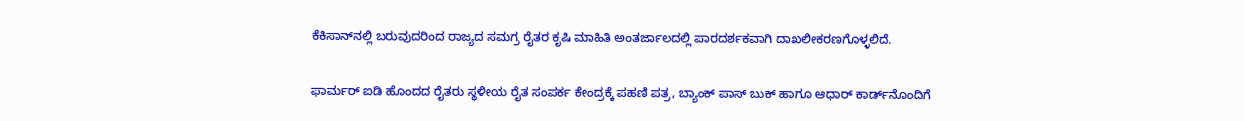ಕೆಕಿಸಾನ್‌ನಲ್ಲಿ ಬರುವುದರಿಂದ ರಾಜ್ಯದ ಸಮಗ್ರ ರೈತರ ಕೃಷಿ ಮಾಹಿತಿ ಅಂತರ್ಜಾಲದಲ್ಲಿ ಪಾರದರ್ಶಕವಾಗಿ ದಾಖಲೀಕರಣಗೊಳ್ಳಲಿದೆ.

ಫಾರ್ಮರ್ ಐಡಿ ಹೊಂದದ ರೈತರು ಸ್ಥಳೀಯ ರೈತ ಸಂಪರ್ಕ ಕೇಂದ್ರಕ್ಕೆ ಪಹಣಿ ಪತ್ರ, ಬ್ಯಾಂಕ್ ಪಾಸ್ ಬುಕ್ ಹಾಗೂ ಆಧಾರ್ ಕಾರ್ಡ್‌ನೊಂದಿಗೆ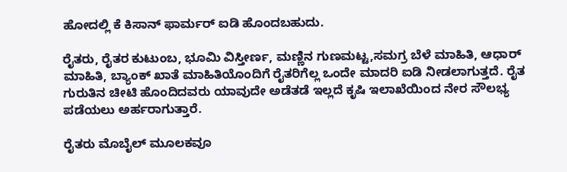ಹೋದಲ್ಲಿ ಕೆ ಕಿಸಾನ್ ಫಾರ್ಮರ್ ಐಡಿ ಹೊಂದಬಹುದು.

ರೈತರು, ರೈತರ ಕುಟುಂಬ, ಭೂಮಿ ವಿಸ್ತೀರ್ಣ, ಮಣ್ಣಿನ ಗುಣಮಟ್ಟ,ಸಮಗ್ರ ಬೆಳೆ ಮಾಹಿತಿ, ಆಧಾರ್ ಮಾಹಿತಿ, ಬ್ಯಾಂಕ್ ಖಾತೆ ಮಾಹಿತಿಯೊಂದಿಗೆ ರೈತರಿಗೆಲ್ಲ ಒಂದೇ ಮಾದರಿ ಐಡಿ ನೀಡಲಾಗುತ್ತದೆ. ರೈತ ಗುರುತಿನ ಚೀಟಿ ಹೊಂದಿದವರು ಯಾವುದೇ ಅಡೆತಡೆ ಇಲ್ಲದೆ ಕೃಷಿ ಇಲಾಖೆಯಿಂದ ನೇರ ಸೌಲಭ್ಯ ಪಡೆಯಲು ಅರ್ಹರಾಗುತ್ತಾರೆ.

ರೈತರು ಮೊಬೈಲ್ ಮೂಲಕವೂ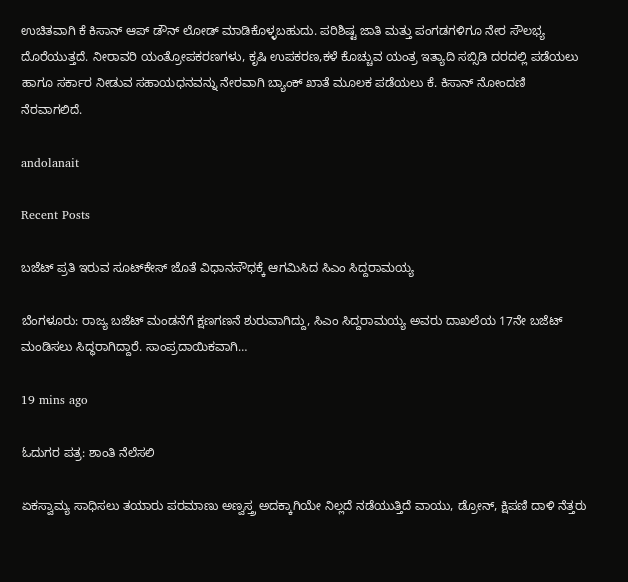ಉಚಿತವಾಗಿ ಕೆ ಕಿಸಾನ್ ಆಪ್ ಡೌನ್ ಲೋಡ್ ಮಾಡಿಕೊಳ್ಳಬಹುದು. ಪರಿಶಿಷ್ಟ ಜಾತಿ ಮತ್ತು ಪಂಗಡಗಳಿಗೂ ನೇರ ಸೌಲಭ್ಯ ದೊರೆಯುತ್ತದೆ. ನೀರಾವರಿ ಯಂತ್ರೋಪಕರಣಗಳು, ಕೃಷಿ ಉಪಕರಣ,ಕಳೆ ಕೊಚ್ಚುವ ಯಂತ್ರ ಇತ್ಯಾದಿ ಸಬ್ಸಿಡಿ ದರದಲ್ಲಿ ಪಡೆಯಲು ಹಾಗೂ ಸರ್ಕಾರ ನೀಡುವ ಸಹಾಯಧನವನ್ನು ನೇರವಾಗಿ ಬ್ಯಾಂಕ್‌ ಖಾತೆ ಮೂಲಕ ಪಡೆಯಲು ಕೆ. ಕಿಸಾನ್‌ ನೋಂದಣಿ ನೆರವಾಗಲಿದೆ.

andolanait

Recent Posts

ಬಜೆಟ್‌ ಪ್ರತಿ ಇರುವ ಸೂಟ್‌ಕೇಸ್‌ ಜೊತೆ ವಿಧಾನಸೌಧಕ್ಕೆ ಆಗಮಿಸಿದ ಸಿಎಂ ಸಿದ್ದರಾಮಯ್ಯ

ಬೆಂಗಳೂರು: ರಾಜ್ಯ ಬಜೆಟ್‌ ಮಂಡನೆಗೆ ಕ್ಷಣಗಣನೆ ಶುರುವಾಗಿದ್ದು, ಸಿಎಂ ಸಿದ್ದರಾಮಯ್ಯ ಅವರು ದಾಖಲೆಯ 17ನೇ ಬಜೆಟ್‌ ಮಂಡಿಸಲು ಸಿದ್ಧರಾಗಿದ್ದಾರೆ. ಸಾಂಪ್ರದಾಯಿಕವಾಗಿ…

19 mins ago

ಓದುಗರ ಪತ್ರ: ಶಾಂತಿ ನೆಲೆಸಲಿ

ಏಕಸ್ವಾಮ್ಯ ಸಾಧಿಸಲು ತಯಾರು ಪರಮಾಣು ಅಣ್ವಸ್ತ್ರ ಅದಕ್ಕಾಗಿಯೇ ನಿಲ್ಲದೆ ನಡೆಯುತ್ತಿದೆ ವಾಯು, ಡ್ರೋನ್, ಕ್ಷಿಪಣಿ ದಾಳಿ ನೆತ್ತರು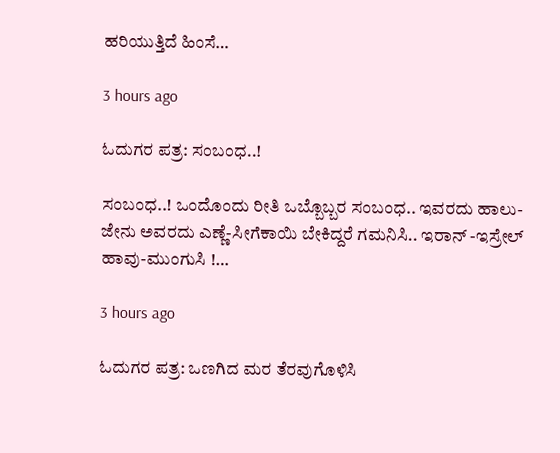ಹರಿಯುತ್ತಿದೆ ಹಿಂಸೆ…

3 hours ago

ಓದುಗರ ಪತ್ರ: ಸಂಬಂಧ..!

ಸಂಬಂಧ..! ಒಂದೊಂದು ರೀತಿ ಒಬ್ಬೊಬ್ಬರ ಸಂಬಂಧ.. ಇವರದು ಹಾಲು-ಜೇನು ಅವರದು ಎಣ್ಣೆ-ಸೀಗೆಕಾಯಿ ಬೇಕಿದ್ದರೆ ಗಮನಿಸಿ.. ಇರಾನ್ -ಇಸ್ರೇಲ್ ಹಾವು-ಮುಂಗುಸಿ !…

3 hours ago

ಓದುಗರ ಪತ್ರ: ಒಣಗಿದ ಮರ ತೆರವುಗೊಳಿಸಿ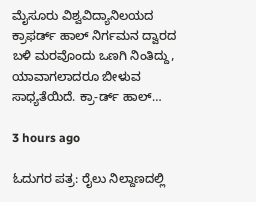ಮೈಸೂರು ವಿಶ್ವವಿದ್ಯಾನಿಲಯದ ಕ್ರಾಫರ್ಡ್ ಹಾಲ್ ನಿರ್ಗಮನ ದ್ವಾರದ ಬಳಿ ಮರವೊಂದು ಒಣಗಿ ನಿಂತಿದ್ದು, ಯಾವಾಗಲಾದರೂ ಬೀಳುವ ಸಾಧ್ಯತೆಯಿದೆ. ಕ್ರಾ-ರ್ಡ್ ಹಾಲ್…

3 hours ago

ಓದುಗರ ಪತ್ರ: ರೈಲು ನಿಲ್ದಾಣದಲ್ಲಿ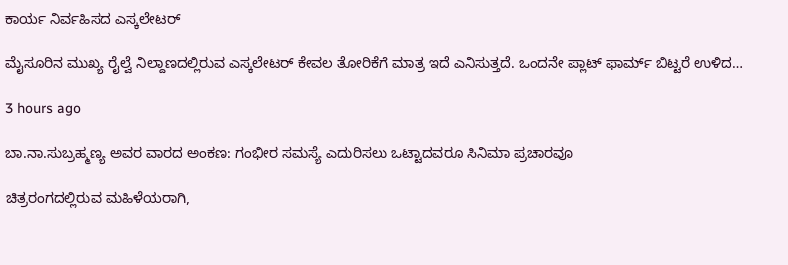ಕಾರ್ಯ ನಿರ್ವಹಿಸದ ಎಸ್ಕಲೇಟರ್

ಮೈಸೂರಿನ ಮುಖ್ಯ ರೈಲ್ವೆ ನಿಲ್ದಾಣದಲ್ಲಿರುವ ಎಸ್ಕಲೇಟರ್ ಕೇವಲ ತೋರಿಕೆಗೆ ಮಾತ್ರ ಇದೆ ಎನಿಸುತ್ತದೆ. ಒಂದನೇ ಪ್ಲಾಟ್ ಫಾರ್ಮ್ ಬಿಟ್ಟರೆ ಉಳಿದ…

3 hours ago

ಬಾ.ನಾ.ಸುಬ್ರಹ್ಮಣ್ಯ ಅವರ ವಾರದ ಅಂಕಣ: ಗಂಭೀರ ಸಮಸ್ಯೆ ಎದುರಿಸಲು ಒಟ್ಟಾದವರೂ ಸಿನಿಮಾ ಪ್ರಚಾರವೂ

ಚಿತ್ರರಂಗದಲ್ಲಿರುವ ಮಹಿಳೆಯರಾಗಿ,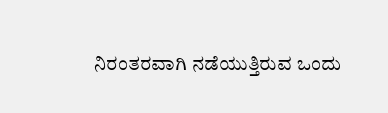ನಿರಂತರವಾಗಿ ನಡೆಯುತ್ತಿರುವ ಒಂದು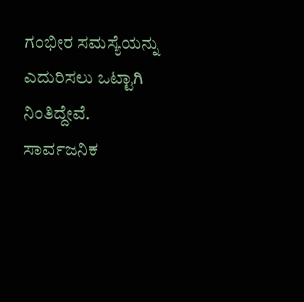ಗಂಭೀರ ಸಮಸ್ಯೆಯನ್ನು ಎದುರಿಸಲು ಒಟ್ಟಾಗಿ ನಿಂತಿದ್ದೇವೆ. ಸಾರ್ವಜನಿಕ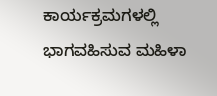ಕಾರ್ಯಕ್ರಮಗಳಲ್ಲಿ ಭಾಗವಹಿಸುವ ಮಹಿಳಾ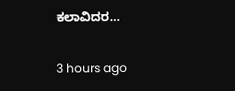ಕಲಾವಿದರ…

3 hours ago